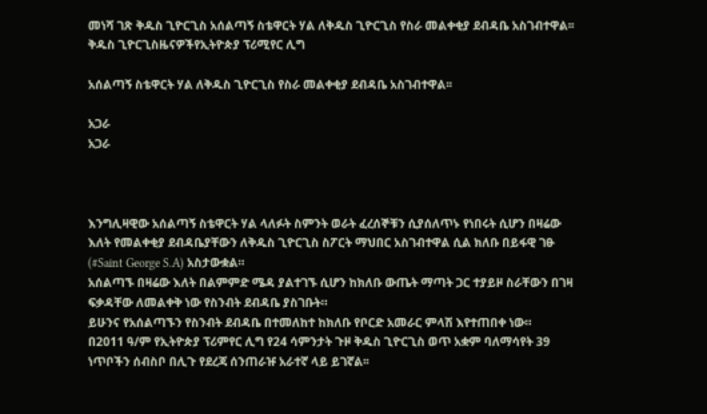መነሻ ገጽ ቅዱስ ጊዮርጊስ አሰልጣኝ ስቴዋርት ሃል ለቅዱስ ጊዮርጊስ የስራ መልቀቂያ ደብዳቤ አስገብተዋል፡፡
ቅዱስ ጊዮርጊስዜናዎችየኢትዮጵያ ፕሪሚየር ሊግ

አሰልጣኝ ስቴዋርት ሃል ለቅዱስ ጊዮርጊስ የስራ መልቀቂያ ደብዳቤ አስገብተዋል፡፡

አጋራ
አጋራ



እንግሊዛዊው አሰልጣኝ ስቴዋርት ሃል ላለፉት ስምንት ወራት ፈረሰኞቹን ሲያሰለጥኑ የነበሩት ሲሆን በዛሬው እለት የመልቀቂያ ደብዳቤያቸውን ለቅዱስ ጊዮርጊስ ስፖርት ማህበር አስገብተዋል ሲል ክለቡ በይፋዊ ገፁ (#Saint George S.A) አስታውቋል።
አሰልጣኙ በዛሬው እለት በልምምድ ሜዳ ያልተገኙ ሲሆን ከክለቡ ውጤት ማጣት ጋር ተያይዞ ስራቸውን በገዛ ፍቃዳቸው ለመልቀቅ ነው የስንብት ደብዳቤ ያስገቡት።
ይሁንና የአሰልጣኙን የስንብት ደብዳቤ በተመለከተ ከክለቡ የቦርድ አመራር ምላሽ እየተጠበቀ ነው።
በ2011 ዓ/ም የኢትዮጵያ ፕሪምየር ሊግ የ24 ሳምንታት ጉዞ ቅዱስ ጊዮርጊስ ወጥ አቋም ባለማሳየት 39 ነጥቦችን ሰብስቦ በሊጉ የደረጃ ሰንጠራዡ አራተኛ ላይ ይገኛል፡፡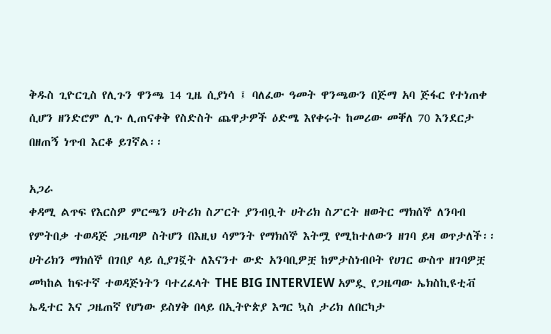ቅዱስ ጊዮርጊስ የሊጉን ዋንጫ 14 ጊዜ ሲያነሳ ፤ ባለፈው ዓመት ዋንጫውን በጅማ አባ ጅፋር የተነጠቀ ሲሆን ዘንድሮም ሊጉ ሊጠናቀቅ የስድስት ጨዋታዎች ዕድሜ እየቀሩት ከመሪው መቐለ 70 እንደርታ በዘጠኝ ነጥብ እርቆ ይገኛል፡፡

አጋራ
ቀዳሚ ልጥፍ የእርስዎ ምርጫን ሀትሪክ ስፖርት ያንብቧት ሀትሪክ ስፖርት ዘወትር ማክሰኞ ለንባብ የምትበቃ ተወዳጅ ጋዜጣዎ ስትሆን በእዚህ ሳምንት የማክሰኞ እትሟ የሚከተለውን ዘገባ ይዛ ወጥታለች፡፡ ሀትሪክን ማክሰኞ በገበያ ላይ ሲያገኟት ለእናንተ ውድ አንባቢዎቿ ከምታስነብቦት የሀገር ውስጥ ዘገባዎቿ መካከል ከፍተኛ ተወዳጅነትን ባተረፈላት THE BIG INTERVIEW አምዷ የጋዜጣው ኤክስኪዩቲቭ ኤዲተር እና ጋዜጠኛ የሆነው ይስሃቅ በላይ በኢትዮጵያ እግር ኳስ ታሪክ ለበርካታ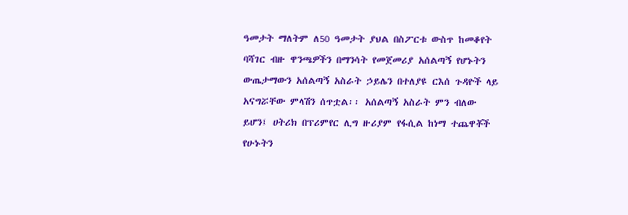ዓመታት ማለትም ለ50 ዓመታት ያህል በስፖርቱ ውስጥ ከመቆየት ባሻገር ብዙ ዋንጫዎችን በማንሳት የመጀመሪያ አሰልጣኝ የሆኑትን ውጤታማውን አሰልጣኝ አስራት ኃይሌን በተለያዩ ርእሰ ጉዳዮች ላይ አናግሯቸው ምላሽን ሰጥቷል፡፡ አሰልጣኝ አስራት ምን ብለው ይሆን፤ ሀትሪክ በፕሪምየር ሊግ ዙሪያም የፋሲል ከነማ ተጨዋቾች የሁኑትን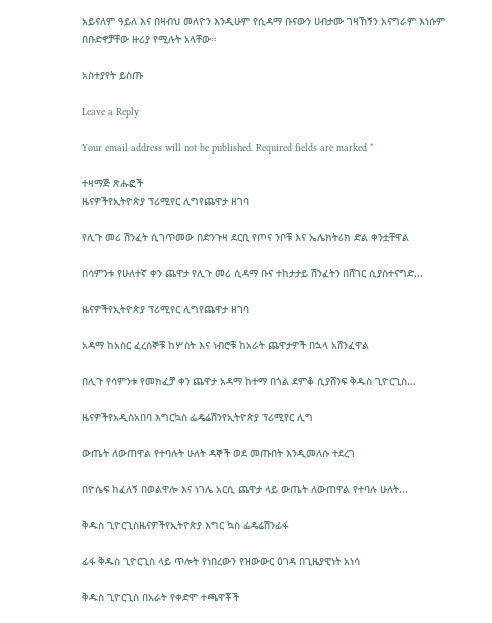አይናለም ዓይለ እና በዛብህ መለዮን እንዲሁም የሲዳማ ቡናውን ሀብታሙ ገዛኸኝን አናግራም እነሱም በቡድኖቻቸው ዙሪያ የሚሉት አላቸው፡፡

አስተያየት ይስጡ

Leave a Reply

Your email address will not be published. Required fields are marked *

ተዛማጅ ጽሑፎች
ዜናዎችየኢትዮጵያ ፕሪሚየር ሊግየጨዋታ ዘገባ

የሊጉ መሪ ሽንፈት ሲገጥመው በድንጉዛ ደርቢ የጦና ንቦቹ እና ኤሌክትሪክ ድል ቀንቷቸዋል

በሳምንቱ የሁለተኛ ቀን ጨዋታ የሊጉ መሪ ሲዳማ ቡና ተከታታይ ሽንፈትን በሸገር ሲያስተናግድ...

ዜናዎችየኢትዮጵያ ፕሪሚየር ሊግየጨዋታ ዘገባ

አዳማ ከአስር ፈረሰኞቹ ከሦስት እና ነብሮቹ ከአራት ጨዋታዎች በኋላ አሸንፈዋል

በሊጉ የሳምንቱ የመክፈቻ ቀን ጨዋታ አዳማ ከተማ በጎል ደምቆ ሲያሸንፍ ቅዱስ ጊዮርጊስ...

ዜናዎችየአዲስአበባ እግርኳስ ፌዴሬሽንየኢትዮጵያ ፕሪሚየር ሊግ

ውጤት ለውጠዋል የተባሉት ሁለት ዳኞች ወደ መጡበት እንዲመለሱ ተደረገ

በዮሴፍ ከፈለኝ በወልዋሎ እና ነገሌ አርሲ ጨዋታ ላይ ውጤት ለውጠዋል የተባሉ ሁለት...

ቅዱስ ጊዮርጊስዜናዎችየኢትዮጵያ እግር ኳስ ፌዴሬሽንፊፋ

ፊፋ ቅዱስ ጊዮርጊስ ላይ ጥሎት የነበረውን የዝውውር ዕገዳ በጊዜያዊነት አነሳ

ቅዱስ ጊዮርጊስ በአራት የቀድሞ ተጫዋቾች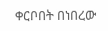ቀርቦበት በነበረው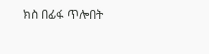ክስ በፊፋ ጥሎበት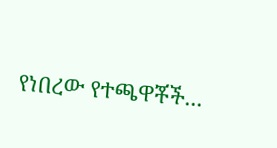የነበረው የተጫዋቾች...